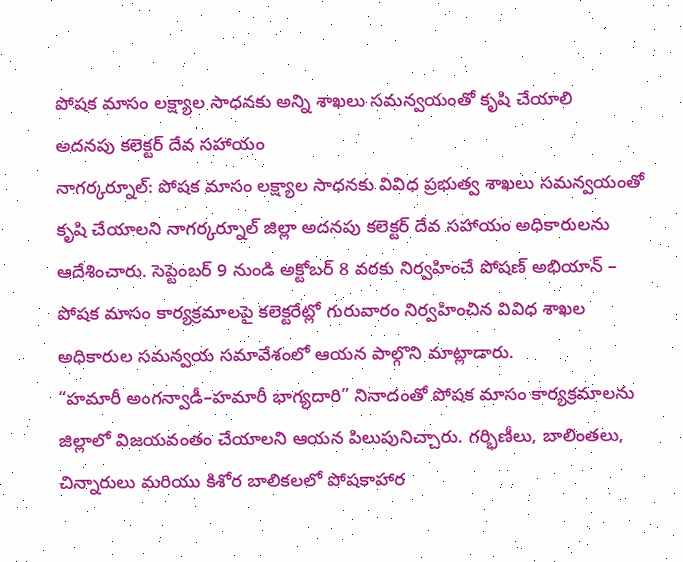పోషక మాసం లక్ష్యాల సాధనకు అన్ని శాఖలు సమన్వయంతో కృషి చేయాలి
అదనపు కలెక్టర్ దేవ సహాయం
నాగర్కర్నూల్: పోషక మాసం లక్ష్యాల సాధనకు వివిధ ప్రభుత్వ శాఖలు సమన్వయంతో కృషి చేయాలని నాగర్కర్నూల్ జిల్లా అదనపు కలెక్టర్ దేవ సహాయం అధికారులను ఆదేశించారు. సెప్టెంబర్ 9 నుండి అక్టోబర్ 8 వరకు నిర్వహించే పోషణ్ అభియాన్ – పోషక మాసం కార్యక్రమాలపై కలెక్టరేట్లో గురువారం నిర్వహించిన వివిధ శాఖల అధికారుల సమన్వయ సమావేశంలో ఆయన పాల్గొని మాట్లాడారు.
“హమారీ అంగన్వాడీ–హమారీ భాగ్యదారి” నినాదంతో పోషక మాసం కార్యక్రమాలను జిల్లాలో విజయవంతం చేయాలని ఆయన పిలుపునిచ్చారు. గర్భిణీలు, బాలింతలు, చిన్నారులు మరియు కిశోర బాలికలలో పోషకాహార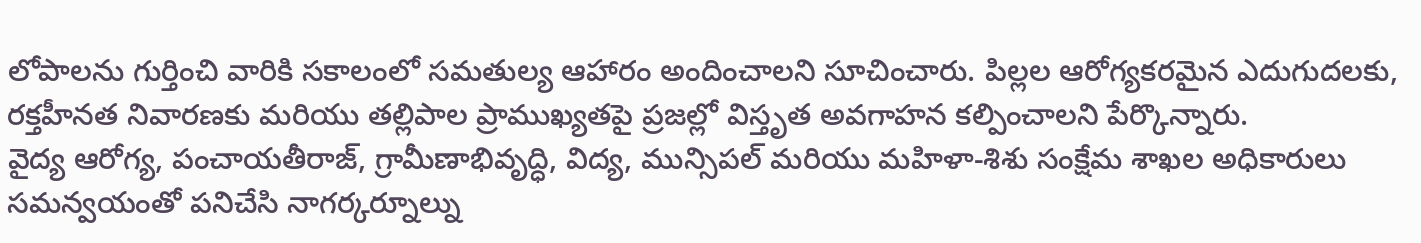లోపాలను గుర్తించి వారికి సకాలంలో సమతుల్య ఆహారం అందించాలని సూచించారు. పిల్లల ఆరోగ్యకరమైన ఎదుగుదలకు, రక్తహీనత నివారణకు మరియు తల్లిపాల ప్రాముఖ్యతపై ప్రజల్లో విస్తృత అవగాహన కల్పించాలని పేర్కొన్నారు.
వైద్య ఆరోగ్య, పంచాయతీరాజ్, గ్రామీణాభివృద్ధి, విద్య, మున్సిపల్ మరియు మహిళా-శిశు సంక్షేమ శాఖల అధికారులు సమన్వయంతో పనిచేసి నాగర్కర్నూల్ను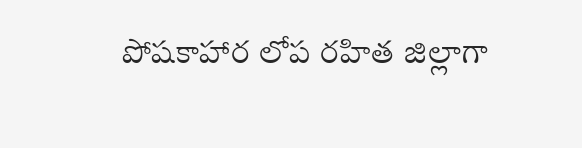పోషకాహార లోప రహిత జిల్లాగా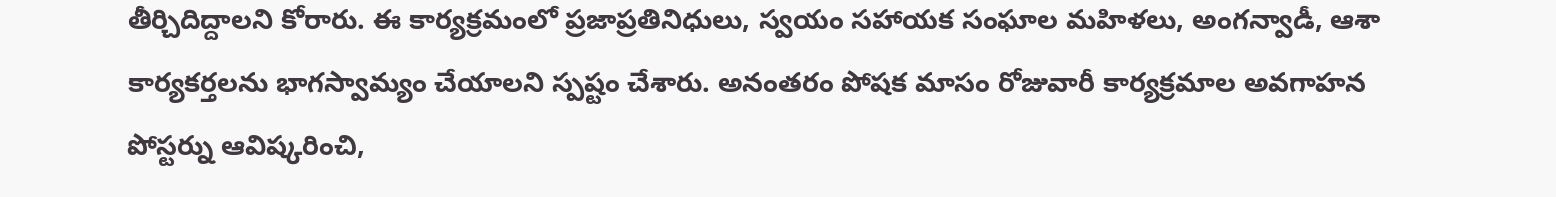తీర్చిదిద్దాలని కోరారు. ఈ కార్యక్రమంలో ప్రజాప్రతినిధులు, స్వయం సహాయక సంఘాల మహిళలు, అంగన్వాడీ, ఆశా కార్యకర్తలను భాగస్వామ్యం చేయాలని స్పష్టం చేశారు. అనంతరం పోషక మాసం రోజువారీ కార్యక్రమాల అవగాహన పోస్టర్ను ఆవిష్కరించి,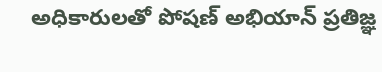అధికారులతో పోషణ్ అభియాన్ ప్రతిజ్ఞ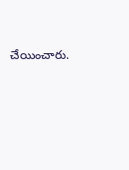చేయించారు.